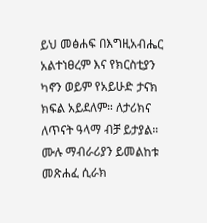ይህ መፅሐፍ በእግዚአብሔር አልተነፀረም እና የክርስቲያን ካኖን ወይም የአይሁድ ታናክ ክፍል አይደለም። ለታሪክና ለጥናት ዓላማ ብቻ ይታያል። ሙሉ ማብራሪያን ይመልከቱ መጽሐፈ ሲራክ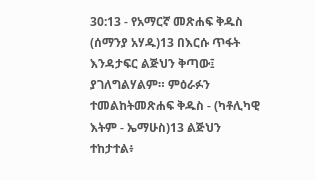30:13 - የአማርኛ መጽሐፍ ቅዱስ (ሰማንያ አሃዱ)13 በእርሱ ጥፋት እንዳታፍር ልጅህን ቅጣው፤ ያገለግልሃልም። ምዕራፉን ተመልከትመጽሐፍ ቅዱስ - (ካቶሊካዊ እትም - ኤማሁስ)13 ልጅህን ተከታተል፥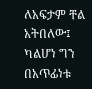ለአፍታም ቸል አትበለው፤ ካልሆነ ግን በአጥፊነቱ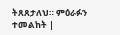ትጸጸታለህ። ምዕራፉን ተመልከት |